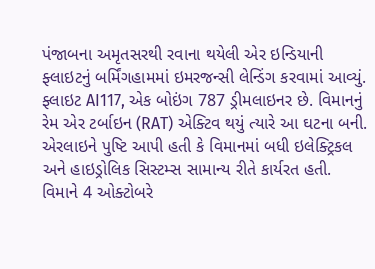પંજાબના અમૃતસરથી રવાના થયેલી એર ઇન્ડિયાની ફ્લાઇટનું બર્મિંગહામમાં ઇમરજન્સી લેન્ડિંગ કરવામાં આવ્યું. ફ્લાઇટ AI117, એક બોઇંગ 787 ડ્રીમલાઇનર છે. વિમાનનું રેમ એર ટર્બાઇન (RAT) એક્ટિવ થયું ત્યારે આ ઘટના બની.
એરલાઇને પુષ્ટિ આપી હતી કે વિમાનમાં બધી ઇલેક્ટ્રિકલ અને હાઇડ્રોલિક સિસ્ટમ્સ સામાન્ય રીતે કાર્યરત હતી. વિમાને 4 ઓક્ટોબરે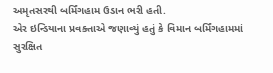અમૃતસરથી બર્મિંગહામ ઉડાન ભરી હતી.
એર ઇન્ડિયાના પ્રવક્તાએ જણાવ્યું હતું કે વિમાન બર્મિંગહામમાં સુરક્ષિત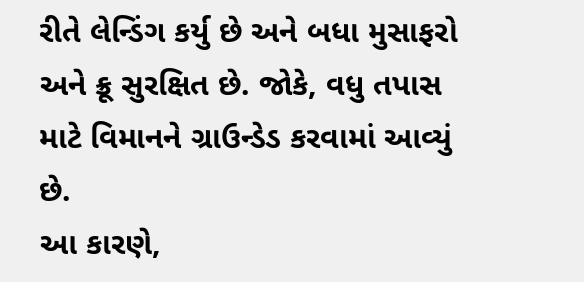રીતે લેન્ડિંગ કર્યુ છે અને બધા મુસાફરો અને ક્રૂ સુરક્ષિત છે. જોકે, વધુ તપાસ માટે વિમાનને ગ્રાઉન્ડેડ કરવામાં આવ્યું છે.
આ કારણે,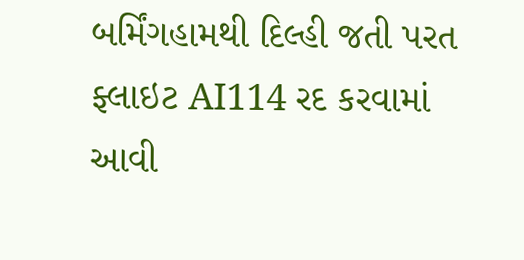બર્મિંગહામથી દિલ્હી જતી પરત ફ્લાઇટ AI114 રદ કરવામાં આવી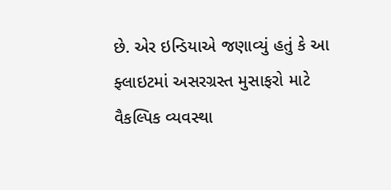છે. એર ઇન્ડિયાએ જણાવ્યું હતું કે આ ફ્લાઇટમાં અસરગ્રસ્ત મુસાફરો માટે વૈકલ્પિક વ્યવસ્થા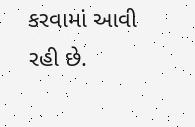કરવામાં આવી રહી છે.